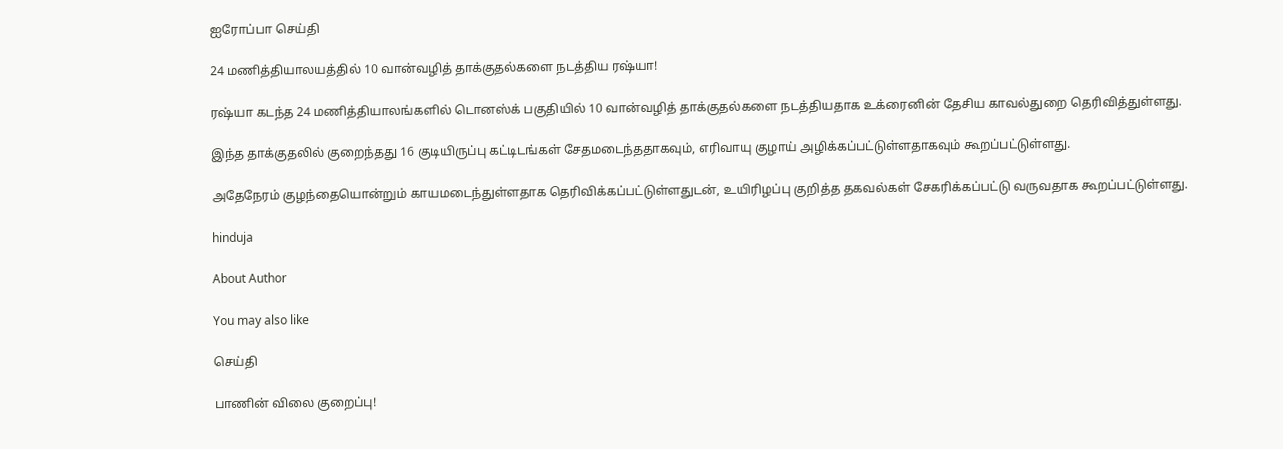ஐரோப்பா செய்தி

24 மணித்தியாலயத்தில் 10 வான்வழித் தாக்குதல்களை நடத்திய ரஷ்யா!

ரஷ்யா கடந்த 24 மணித்தியாலங்களில் டொனஸ்க் பகுதியில் 10 வான்வழித் தாக்குதல்களை நடத்தியதாக உக்ரைனின் தேசிய காவல்துறை தெரிவித்துள்ளது.

இந்த தாக்குதலில் குறைந்தது 16 குடியிருப்பு கட்டிடங்கள் சேதமடைந்ததாகவும், எரிவாயு குழாய் அழிக்கப்பட்டுள்ளதாகவும் கூறப்பட்டுள்ளது.

அதேநேரம் குழந்தையொன்றும் காயமடைந்துள்ளதாக தெரிவிக்கப்பட்டுள்ளதுடன், உயிரிழப்பு குறித்த தகவல்கள் சேகரிக்கப்பட்டு வருவதாக கூறப்பட்டுள்ளது.

hinduja

About Author

You may also like

செய்தி

பாணின் விலை குறைப்பு!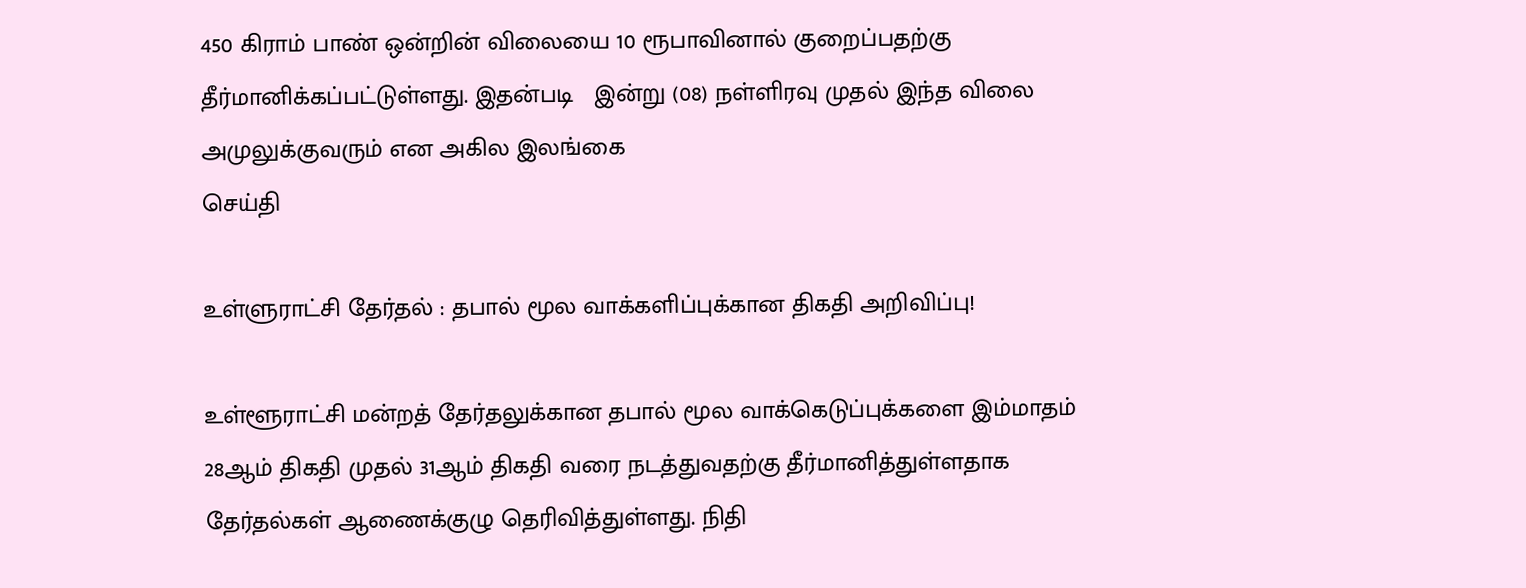450 கிராம் பாண் ஒன்றின் விலையை 10 ரூபாவினால் குறைப்பதற்கு தீர்மானிக்கப்பட்டுள்ளது. இதன்படி   இன்று (08) நள்ளிரவு முதல் இந்த விலை அமுலுக்குவரும் என அகில இலங்கை
செய்தி

உள்ளுராட்சி தேர்தல் : தபால் மூல வாக்களிப்புக்கான திகதி அறிவிப்பு!

உள்ளூராட்சி மன்றத் தேர்தலுக்கான தபால் மூல வாக்கெடுப்புக்களை இம்மாதம் 28ஆம் திகதி முதல் 31ஆம் திகதி வரை நடத்துவதற்கு தீர்மானித்துள்ளதாக தேர்தல்கள் ஆணைக்குழு தெரிவித்துள்ளது. நிதி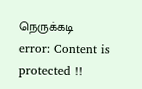நெருக்கடி
error: Content is protected !!